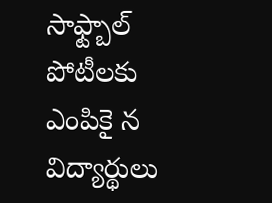సాఫ్ట్బాల్ పోటీలకు ఎంపికై న విద్యార్థులు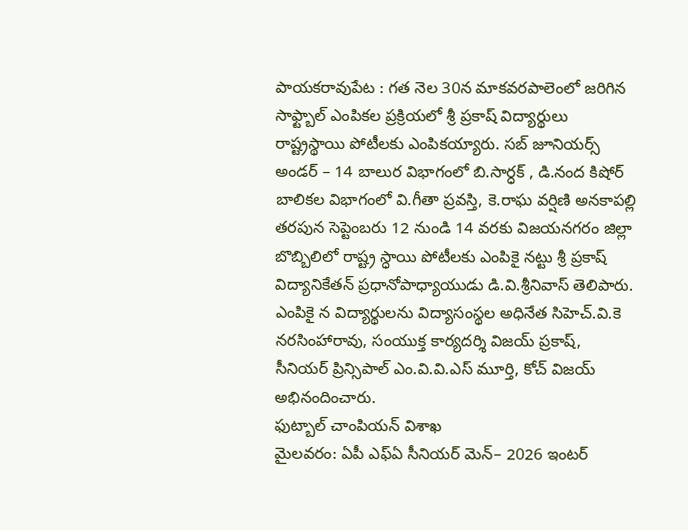పాయకరావుపేట : గత నెల 30న మాకవరపాలెంలో జరిగిన సాఫ్ట్బాల్ ఎంపికల ప్రక్రియలో శ్రీ ప్రకాష్ విద్యార్థులు రాష్ట్రస్థాయి పోటీలకు ఎంపికయ్యారు. సబ్ జూనియర్స్ అండర్ – 14 బాలుర విభాగంలో బి.సార్ధక్ , డి.నంద కిషోర్ బాలికల విభాగంలో వి.గీతా ప్రవస్తి, కె.రాఘ వర్షిణి అనకాపల్లి తరపున సెప్టెంబరు 12 నుండి 14 వరకు విజయనగరం జిల్లా బొబ్బిలిలో రాష్ట్ర స్ధాయి పోటీలకు ఎంపికై నట్టు శ్రీ ప్రకాష్ విద్యానికేతన్ ప్రధానోపాధ్యాయుడు డి.వి.శ్రీనివాస్ తెలిపారు. ఎంపికై న విద్యార్థులను విద్యాసంస్థల అధినేత సిహెచ్.వి.కె నరసింహారావు, సంయుక్త కార్యదర్శి విజయ్ ప్రకాష్, సీనియర్ ప్రిన్సిపాల్ ఎం.వి.వి.ఎస్ మూర్తి, కోచ్ విజయ్ అభినందించారు.
ఫుట్బాల్ చాంపియన్ విశాఖ
మైలవరం: ఏపీ ఎఫ్ఏ సీనియర్ మెన్– 2026 ఇంటర్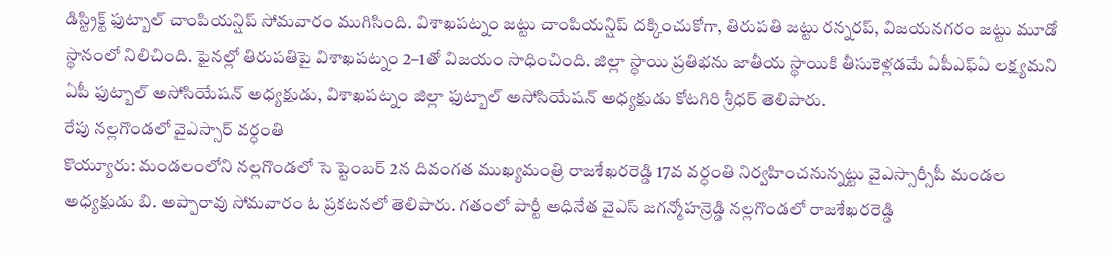డిస్ట్రిక్ట్ ఫుట్బాల్ చాంపియన్షిప్ సోమవారం ముగిసింది. విశాఖపట్నం జట్టు చాంపియన్షిప్ దక్కించుకోగా, తిరుపతి జట్టు రన్నరప్, విజయనగరం జట్టు మూడో స్థానంలో నిలిచింది. ఫైనల్లో తిరుపతిపై విశాఖపట్నం 2–1తో విజయం సాధించింది. జిల్లా స్థాయి ప్రతిభను జాతీయ స్థాయికి తీసుకెళ్లడమే ఏపీఎఫ్ఏ లక్ష్యమని ఏపీ ఫుట్బాల్ అసోసియేషన్ అధ్యక్షుడు, విశాఖపట్నం జిల్లా ఫుట్బాల్ అసోసియేషన్ అధ్యక్షుడు కోటగిరి శ్రీధర్ తెలిపారు.
రేపు నల్లగొండలో వైఎస్సార్ వర్ధంతి
కొయ్యూరు: మండలంలోని నల్లగొండలో సె ప్టెంబర్ 2న దివంగత ముఖ్యమంత్రి రాజశేఖరరెడ్డి 17వ వర్ధంతి నిర్వహించనున్నట్టు వైఎస్సార్సీపీ మండల అధ్యక్షుడు బి. అప్పారావు సోమవారం ఓ ప్రకటనలో తెలిపారు. గతంలో పార్టీ అధినేత వైఎస్ జగన్మోహన్రెడ్డి నల్లగొండలో రాజశేఖరరెడ్డి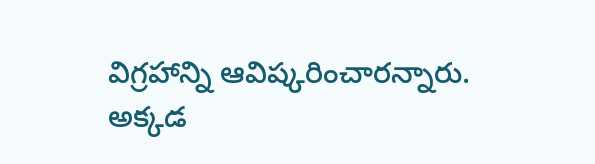విగ్రహాన్ని ఆవిష్కరించారన్నారు. అక్కడ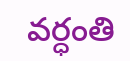వర్ధంతి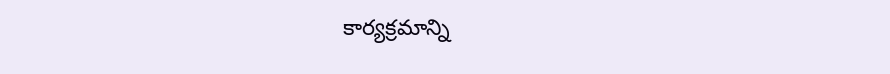కార్యక్రమాన్ని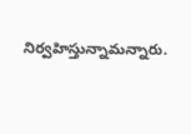నిర్వహిస్తున్నామన్నారు.